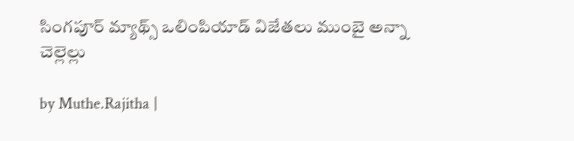సింగపూర్‌ మ్యాథ్స్ ఒలింపియాడ్‌ విజేతలు ముంబై అన్నా చెల్లెల్లు

by Muthe.Rajitha |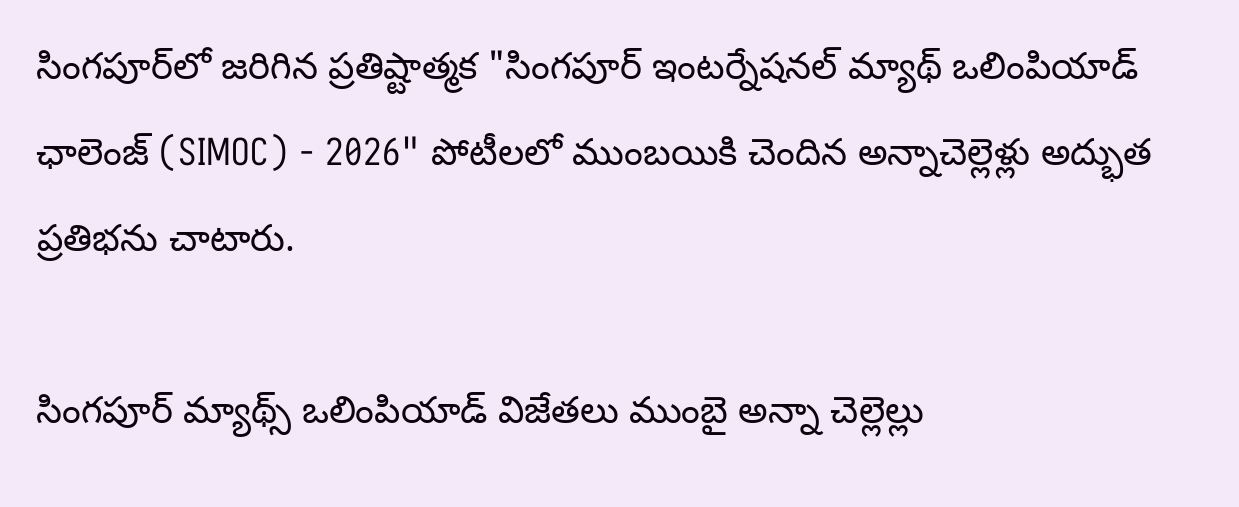సింగపూర్‌లో జరిగిన ప్రతిష్టాత్మక "సింగపూర్ ఇంటర్నేషనల్ మ్యాథ్ ఒలింపియాడ్ ఛాలెంజ్ (SIMOC) - 2026" పోటీలలో ముంబయికి చెందిన అన్నాచెల్లెళ్లు అద్భుత ప్రతిభను చాటారు.

సింగపూర్‌ మ్యాథ్స్ ఒలింపియాడ్‌ విజేతలు ముంబై అన్నా చెల్లెల్లు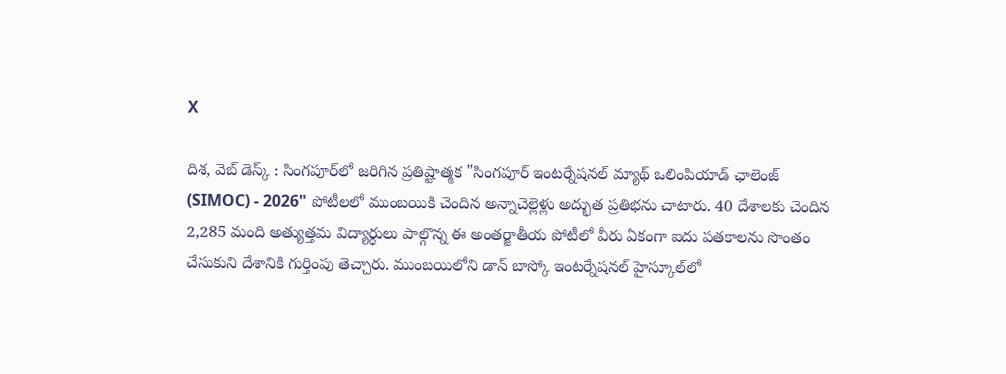X

దిశ, వెబ్ డెస్క్ : సింగపూర్‌లో జరిగిన ప్రతిష్టాత్మక "సింగపూర్ ఇంటర్నేషనల్ మ్యాథ్ ఒలింపియాడ్ ఛాలెంజ్ (SIMOC) - 2026" పోటీలలో ముంబయికి చెందిన అన్నాచెల్లెళ్లు అద్భుత ప్రతిభను చాటారు. 40 దేశాలకు చెందిన 2,285 మంది అత్యుత్తమ విద్యార్థులు పాల్గొన్న ఈ అంతర్జాతీయ పోటీలో వీరు ఏకంగా ఐదు పతకాలను సొంతం చేసుకుని దేశానికి గుర్తింపు తెచ్చారు. ముంబయిలోని డాన్ బాస్కో ఇంటర్నేషనల్ హైస్కూల్‌లో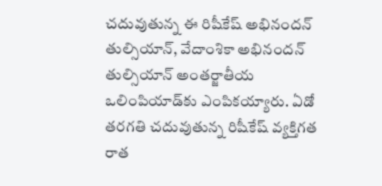చదువుతున్న ఈ రిషీకేష్ అభినందన్ తుల్సియాన్, వేదాంశికా అభినందన్ తుల్సియాన్ అంతర్జాతీయ ఒలింపియాడ్‌కు ఎంపికయ్యారు. ఏడో తరగతి చదువుతున్న రిషీకేష్ వ్యక్తిగత రాత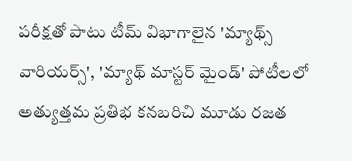పరీక్షతో పాటు టీమ్ విభాగాలైన 'మ్యాథ్స్ వారియర్స్', 'మ్యాథ్ మాస్టర్ మైండ్' పోటీలలో అత్యుత్తమ ప్రతిభ కనబరిచి మూడు రజత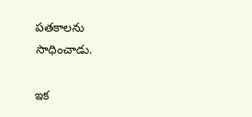పతకాలను సాధించాడు.

ఇక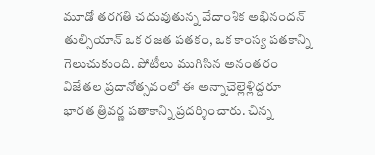మూడో తరగతి చదువుతున్న వేదాంశిక అభినందన్ తుల్సియాన్ ఒక రజత పతకం, ఒక కాంస్య పతకాన్ని గెలుచుకుంది. పోటీలు ముగిసిన అనంతరం విజేతల ప్రదానోత్సవంలో ఈ అన్నాచెల్లెళ్లిద్దరూ భారత త్రివర్ణ పతాకాన్ని ప్రదర్శించారు. చిన్న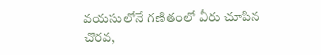వయసులోనే గణితంలో వీరు చూపిన చొరవ,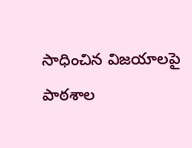సాధించిన విజయాలపై పాఠశాల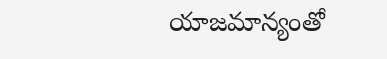యాజమాన్యంతో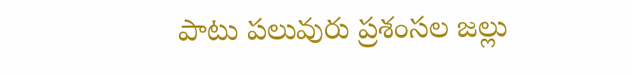పాటు పలువురు ప్రశంసల జల్లు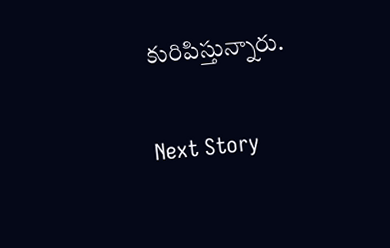కురిపిస్తున్నారు.

Next Story